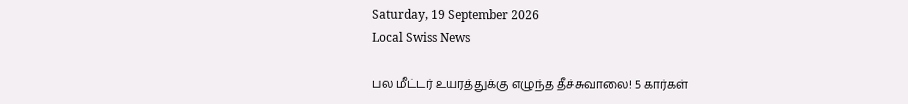Saturday, 19 September 2026
Local Swiss News

பல மீட்டர் உயரத்துக்கு எழுந்த தீச்சுவாலை! 5 கார்கள்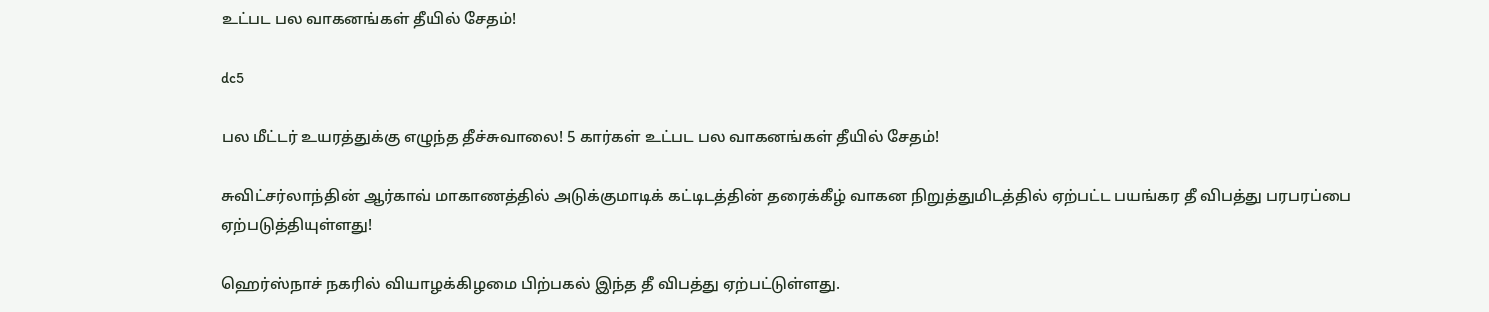உட்பட பல வாகனங்கள் தீயில் சேதம்!

dc5

பல மீட்டர் உயரத்துக்கு எழுந்த தீச்சுவாலை! 5 கார்கள் உட்பட பல வாகனங்கள் தீயில் சேதம்!

சுவிட்சர்லாந்தின் ஆர்காவ் மாகாணத்தில் அடுக்குமாடிக் கட்டிடத்தின் தரைக்கீழ் வாகன நிறுத்துமிடத்தில் ஏற்பட்ட பயங்கர தீ விபத்து பரபரப்பை ஏற்படுத்தியுள்ளது!

ஹெர்ஸ்நாச் நகரில் வியாழக்கிழமை பிற்பகல் இந்த தீ விபத்து ஏற்பட்டுள்ளது.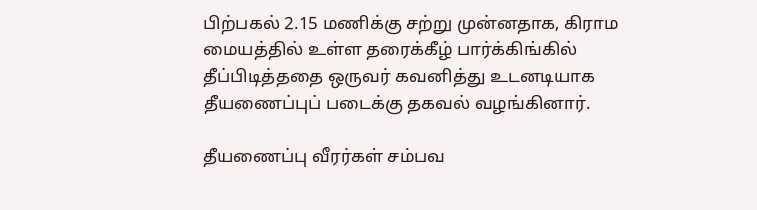பிற்பகல் 2.15 மணிக்கு சற்று முன்னதாக, கிராம மையத்தில் உள்ள தரைக்கீழ் பார்க்கிங்கில் தீப்பிடித்ததை ஒருவர் கவனித்து உடனடியாக தீயணைப்புப் படைக்கு தகவல் வழங்கினார்.

தீயணைப்பு வீரர்கள் சம்பவ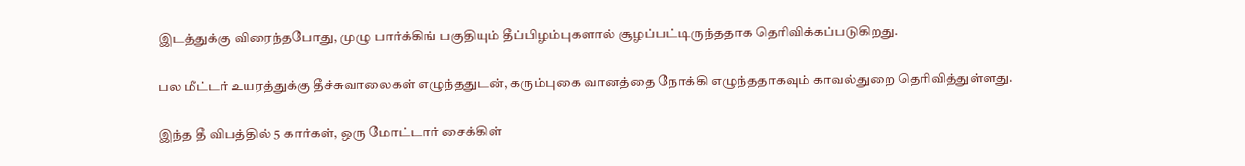இடத்துக்கு விரைந்தபோது, முழு பார்க்கிங் பகுதியும் தீப்பிழம்புகளால் சூழப்பட்டிருந்ததாக தெரிவிக்கப்படுகிறது.

பல மீட்டர் உயரத்துக்கு தீச்சுவாலைகள் எழுந்ததுடன், கரும்புகை வானத்தை நோக்கி எழுந்ததாகவும் காவல்துறை தெரிவித்துள்ளது.

இந்த தீ விபத்தில் 5 கார்கள், ஒரு மோட்டார் சைக்கிள்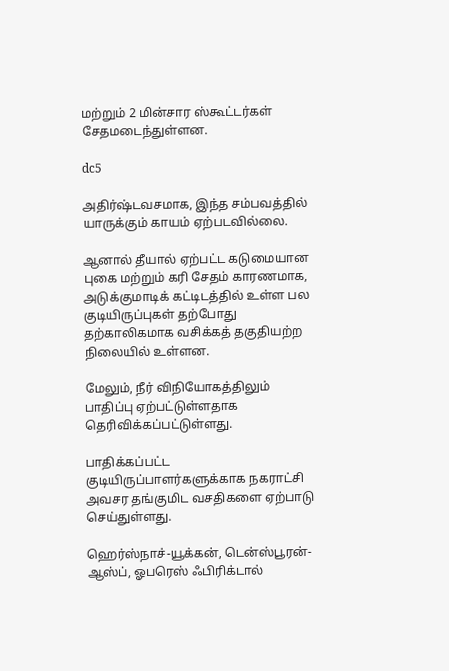மற்றும் 2 மின்சார ஸ்கூட்டர்கள் சேதமடைந்துள்ளன.

dc5

அதிர்ஷ்டவசமாக, இந்த சம்பவத்தில் யாருக்கும் காயம் ஏற்படவில்லை.

ஆனால் தீயால் ஏற்பட்ட கடுமையான புகை மற்றும் கரி சேதம் காரணமாக, அடுக்குமாடிக் கட்டிடத்தில் உள்ள பல குடியிருப்புகள் தற்போது தற்காலிகமாக வசிக்கத் தகுதியற்ற நிலையில் உள்ளன.

மேலும், நீர் விநியோகத்திலும் பாதிப்பு ஏற்பட்டுள்ளதாக தெரிவிக்கப்பட்டுள்ளது.

பாதிக்கப்பட்ட குடியிருப்பாளர்களுக்காக நகராட்சி அவசர தங்குமிட வசதிகளை ஏற்பாடு செய்துள்ளது.

ஹெர்ஸ்நாச்-யூக்கன், டென்ஸ்பூரன்-ஆஸ்ப், ஓபரெஸ் ஃபிரிக்டால்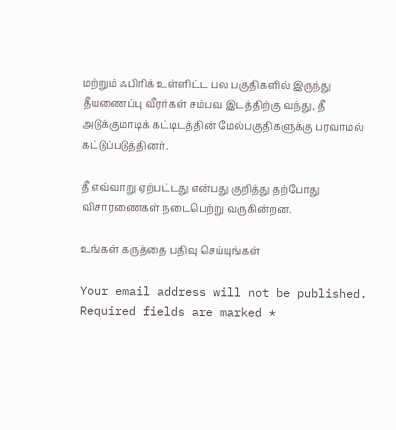மற்றும் ஃபிரிக் உள்ளிட்ட பல பகுதிகளில் இருந்து தீயணைப்பு வீரர்கள் சம்பவ இடத்திற்கு வந்து, தீ அடுக்குமாடிக் கட்டிடத்தின் மேல்பகுதிகளுக்கு பரவாமல் கட்டுப்படுத்தினர்.

தீ எவ்வாறு ஏற்பட்டது என்பது குறித்து தற்போது விசாரணைகள் நடைபெற்று வருகின்றன.

உங்கள் கருத்தை பதிவு செய்யுங்கள்

Your email address will not be published. Required fields are marked *